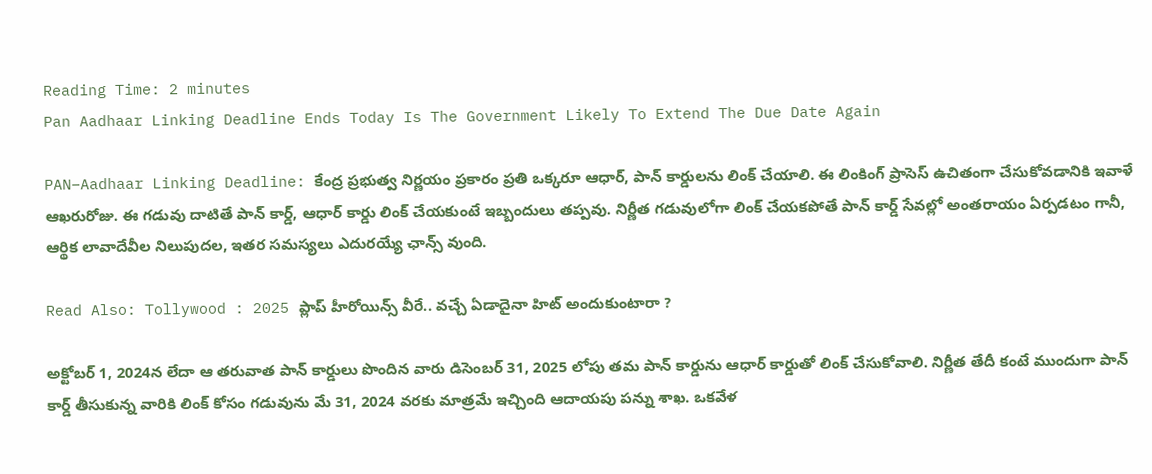Reading Time: 2 minutes
Pan Aadhaar Linking Deadline Ends Today Is The Government Likely To Extend The Due Date Again

PAN–Aadhaar Linking Deadline: కేంద్ర ప్రభుత్వ నిర్ణయం ప్రకారం ప్రతి ఒక్కరూ ఆధార్, పాన్ కార్డులను లింక్ చేయాలి. ఈ లింకింగ్ ప్రాసెస్ ఉచితంగా చేసుకోవడానికి ఇవాళే ఆఖరురోజు. ఈ గడువు దాటితే పాన్ కార్డ్, ఆధార్ కార్డు లింక్ చేయకుంటే ఇబ్బందులు తప్పవు. నిర్ణీత గడువులోగా లింక్ చేయకపోతే పాన్ కార్డ్ సేవల్లో అంతరాయం ఏర్పడటం గానీ, ఆర్థిక లావాదేవీల నిలుపుదల, ఇతర సమస్యలు ఎదురయ్యే ఛాన్స్ వుంది.

Read Also: Tollywood : 2025 ప్లాప్ హీరోయిన్స్ వీరే.. వచ్చే ఏడాదైనా హిట్ అందుకుంటారా ?

అక్టోబర్ 1, 2024న లేదా ఆ తరువాత పాన్ కార్డులు పొందిన వారు డిసెంబర్ 31, 2025 లోపు తమ పాన్ కార్డును ఆధార్ కార్డుతో లింక్ చేసుకోవాలి. నిర్ణీత తేదీ కంటే ముందుగా పాన్ కార్డ్ తీసుకున్న వారికి లింక్ కోసం గడువును మే 31, 2024 వరకు మాత్రమే ఇచ్చింది ఆదాయపు పన్ను శాఖ. ఒకవేళ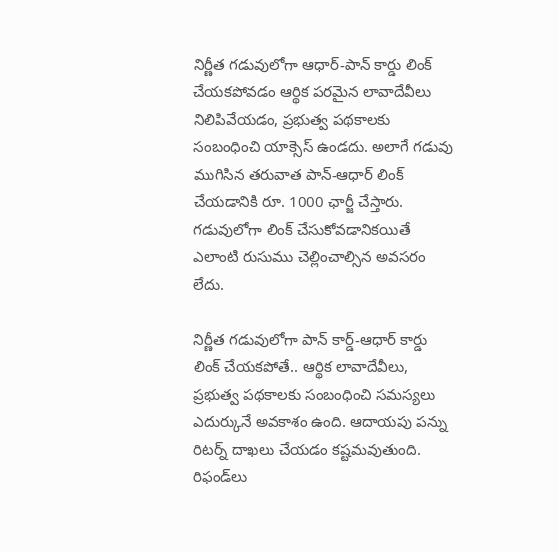నిర్ణీత గడువులోగా ఆధార్-పాన్ కార్డు లింక్ చేయకపోవడం ఆర్థిక పరమైన లావాదేవీలు నిలిపివేయడం, ప్రభుత్వ పథకాలకు సంబంధించి యాక్సెస్ ఉండదు. అలాగే గడువు ముగిసిన తరువాత పాన్-ఆధార్ లింక్ చేయడానికి రూ. 1000 ఛార్జీ చేస్తారు. గడువులోగా లింక్ చేసుకోవడానికయితే ఎలాంటి రుసుము చెల్లించాల్సిన అవసరం లేదు.

నిర్ణీత గడువులోగా పాన్ కార్డ్-ఆధార్ కార్డు లింక్ చేయకపోతే.. ఆర్థిక లావాదేవీలు, ప్రభుత్వ పథకాలకు సంబంధించి సమస్యలు ఎదుర్కునే అవకాశం ఉంది. ఆదాయపు పన్ను రిటర్న్ దాఖలు చేయడం కష్టమవుతుంది. రిఫండ్‌లు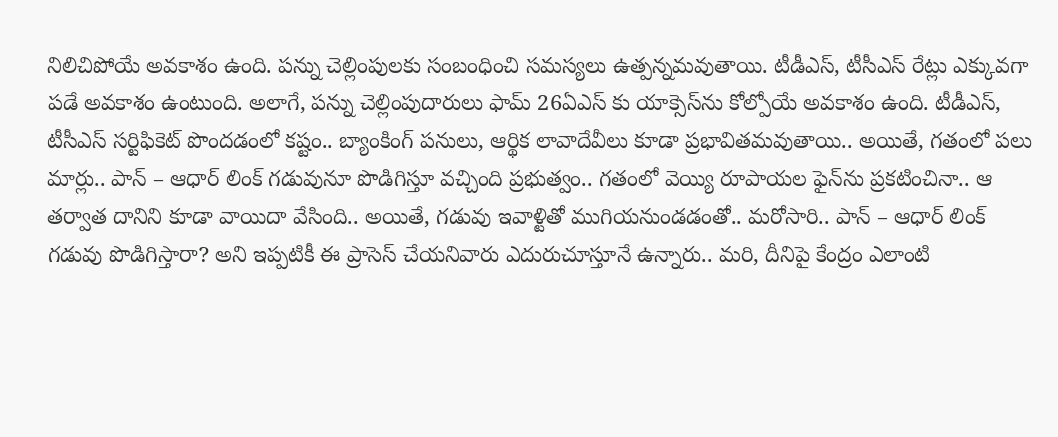నిలిచిపోయే అవకాశం ఉంది. పన్ను చెల్లింపులకు సంబంధించి సమస్యలు ఉత్పన్నమవుతాయి. టీడీఎస్, టీసీఎస్ రేట్లు ఎక్కువగా పడే అవకాశం ఉంటుంది. అలాగే, పన్ను చెల్లింపుదారులు ఫామ్ 26ఏఎస్ కు యాక్సెస్‌ను కోల్పోయే అవకాశం ఉంది. టీడీఎస్, టీసీఎస్ సర్టిఫికెట్ పొందడంలో కష్టం.. బ్యాంకింగ్ పనులు, ఆర్థిక లావాదేవీలు కూడా ప్రభావితమవుతాయి.. అయితే, గతంలో పలు మార్లు.. పాన్ – ఆధార్‌ లింక్‌ గడువునూ పొడిగిస్తూ వచ్చింది ప్రభుత్వం.. గతంలో వెయ్యి రూపాయల ఫైన్‌ను ప్రకటించినా.. ఆ తర్వాత దానిని కూడా వాయిదా వేసింది.. అయితే, గడువు ఇవాళ్టితో ముగియనుండడంతో.. మరోసారి.. పాన్ – ఆధార్‌ లింక్‌ గడువు పొడిగిస్తారా? అని ఇప్పటికీ ఈ ప్రాసెస్‌ చేయనివారు ఎదురుచూస్తూనే ఉన్నారు.. మరి, దీనిపై కేంద్రం ఎలాంటి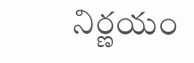నిర్ణయం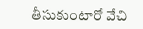తీసుకుంటారో వేచి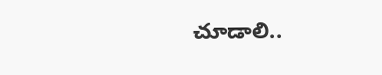చూడాలి..